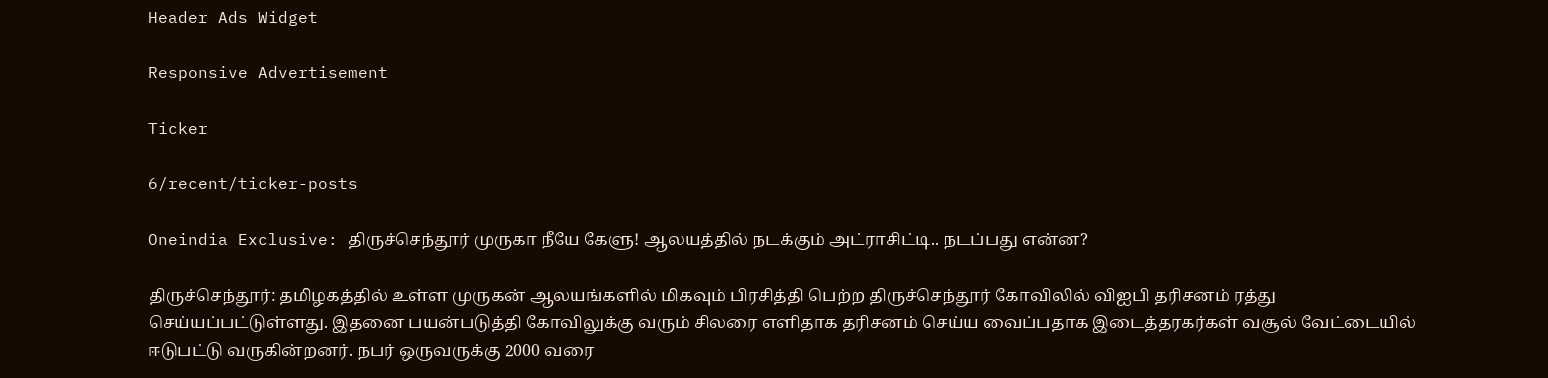Header Ads Widget

Responsive Advertisement

Ticker

6/recent/ticker-posts

Oneindia Exclusive: திருச்செந்தூர் முருகா நீயே கேளு! ஆலயத்தில் நடக்கும் அட்ராசிட்டி.. நடப்பது என்ன?

திருச்செந்தூர்: தமிழகத்தில் உள்ள முருகன் ஆலயங்களில் மிகவும் பிரசித்தி பெற்ற திருச்செந்தூர் கோவிலில் விஐபி தரிசனம் ரத்து செய்யப்பட்டுள்ளது. இதனை பயன்படுத்தி கோவிலுக்கு வரும் சிலரை எளிதாக தரிசனம் செய்ய வைப்பதாக இடைத்தரகர்கள் வசூல் வேட்டையில் ஈடுபட்டு வருகின்றனர். நபர் ஒருவருக்கு 2000 வரை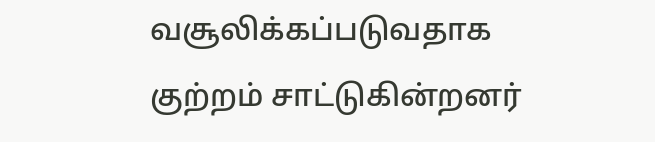வசூலிக்கப்படுவதாக குற்றம் சாட்டுகின்றனர்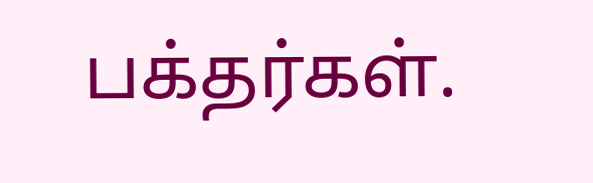பக்தர்கள்.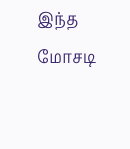இந்த மோசடி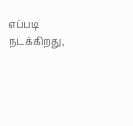எப்படி நடக்கிறது,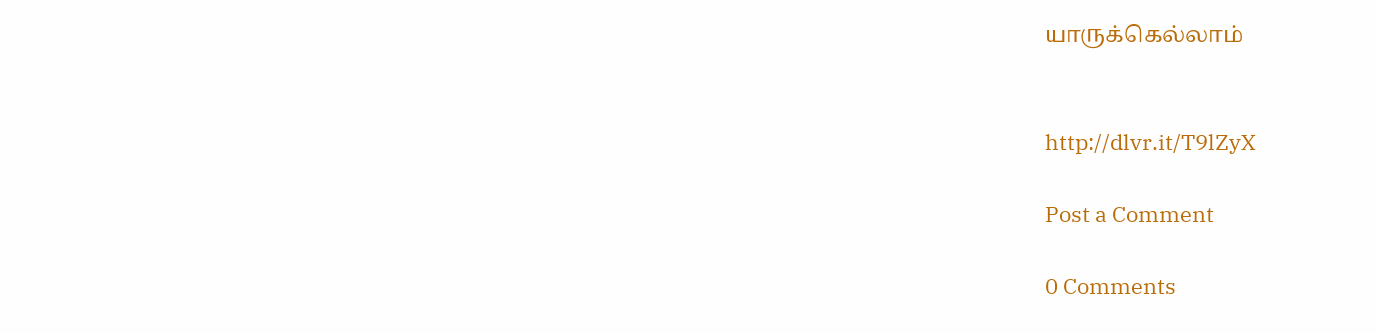யாருக்கெல்லாம்


http://dlvr.it/T9lZyX

Post a Comment

0 Comments